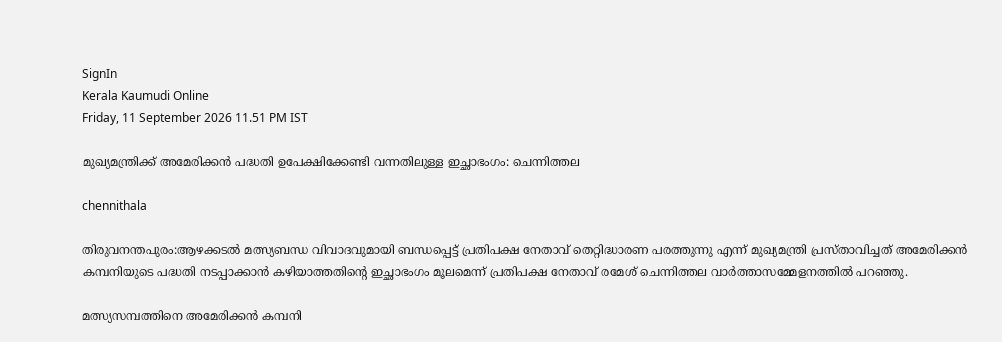SignIn
Kerala Kaumudi Online
Friday, 11 September 2026 11.51 PM IST

മുഖ്യമന്ത്രിക്ക് അമേരിക്കൻ പദ്ധതി ഉപേക്ഷിക്കേണ്ടി വന്നതിലുള്ള ഇച്ഛാഭംഗം: ചെന്നിത്തല

chennithala

തിരുവനന്തപുരം:ആഴക്കടൽ മത്സ്യബന്ധ വിവാദവുമായി ബന്ധപ്പെട്ട് പ്രതിപക്ഷ നേതാവ് തെറ്റിദ്ധാരണ പരത്തുന്നു എന്ന് മുഖ്യമന്ത്രി പ്രസ്താവിച്ചത് അമേരിക്കൻ കമ്പനിയുടെ പദ്ധതി നടപ്പാക്കാൻ കഴിയാത്തതിന്റെ ഇച്ഛാഭംഗം മൂലമെന്ന് പ്രതിപക്ഷ നേതാവ് രമേശ് ചെന്നിത്തല വാർത്താസമ്മേളനത്തിൽ പറഞ്ഞു.

മത്സ്യസമ്പത്തിനെ അമേരിക്കൻ കമ്പനി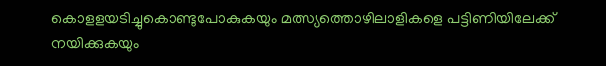കൊളളയടിച്ചുകൊണ്ടുപോകുകയും മത്സ്യത്തൊഴിലാളികളെ പട്ടിണിയിലേക്ക് നയിക്കുകയും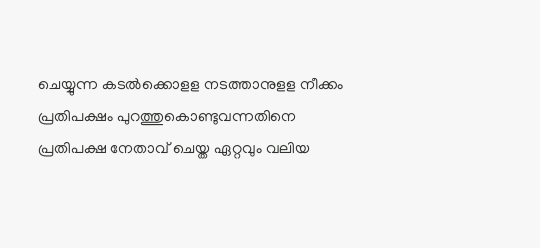ചെയ്യുന്ന കടൽക്കൊളള നടത്താനുളള നീക്കം പ്രതിപക്ഷം പുറത്തുകൊണ്ടുവന്നതിനെ പ്രതിപക്ഷ നേതാവ് ചെയ്ത ഏറ്റവും വലിയ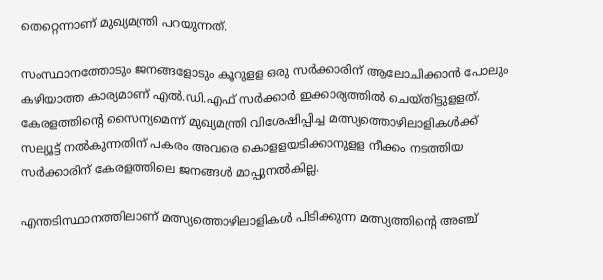തെറ്റെന്നാണ് മുഖ്യമന്ത്രി പറയുന്നത്.

സംസ്ഥാനത്തോടും ജനങ്ങളോടും കൂറുളള ഒരു സർക്കാരിന് ആലോചിക്കാൻ പോലും കഴിയാത്ത കാര്യമാണ് എൽ.ഡി.എഫ് സർക്കാർ ഇക്കാര്യത്തിൽ ചെയ്തിട്ടുളളത്. കേരളത്തിന്റെ സൈന്യമെന്ന് മുഖ്യമന്ത്രി വിശേഷിപ്പിച്ച മത്സ്യത്തൊഴിലാളികൾക്ക് സല്യൂട്ട് നൽകുന്നതിന് പകരം അവരെ കൊളളയടിക്കാനുളള നീക്കം നടത്തിയ സർക്കാരിന് കേരളത്തിലെ ജനങ്ങൾ മാപ്പുനൽകില്ല.

എന്തടിസ്ഥാനത്തിലാണ് മത്സ്യത്തൊഴിലാളികൾ പിടിക്കുന്ന മത്സ്യത്തിന്റെ അഞ്ച്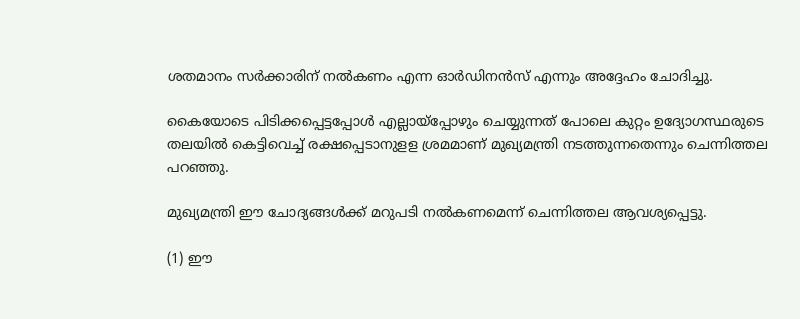ശതമാനം സർക്കാരിന് നൽകണം എന്ന ഓർഡിനൻസ് എന്നും അദ്ദേഹം ചോദിച്ചു.

കൈയോടെ പിടിക്കപ്പെട്ടപ്പോൾ എല്ലായ്‌പ്പോഴും ചെയ്യുന്നത് പോലെ കുറ്റം ഉദ്യോഗസ്ഥരുടെ തലയിൽ കെട്ടിവെച്ച് രക്ഷപ്പെടാനുളള ശ്രമമാണ് മുഖ്യമന്ത്രി നടത്തുന്നതെന്നും ചെന്നിത്തല പറഞ്ഞു.

മുഖ്യമന്ത്രി ഈ ചോദ്യങ്ങൾക്ക് മറുപടി നൽകണമെന്ന് ചെന്നിത്തല ആവശ്യപ്പെട്ടു.

(1) ഈ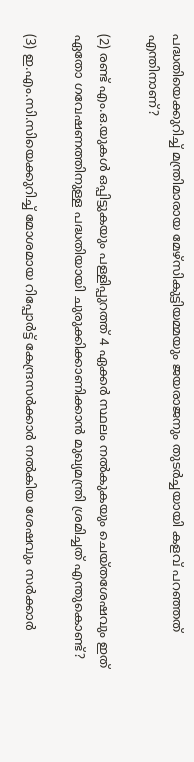പദ്ധതിയെക്കുറിച്ച് മന്ത്രിമാരായ മേഴ്സികുട്ടിയമ്മയും ജയരാജനും തുടർച്ചയായി കളവ് പറഞ്ഞത് എന്തിനാണ്?

(2) രണ്ട് എം.ഒ.യുകൾ ഒപ്പിട്ടുകയും പള്ളിപ്പുറത്ത് 4 ഏക്കർ സ്ഥലം നൽകുകയും ചെയ്തശേഷവും ഇത് ഏതോ ഗവേഷണത്തിനുള്ള പദ്ധതിയായി ചുരുക്കിക്കാണിക്കാൻ മുഖ്യമന്ത്രി ശ്രമിച്ചത് എന്തുകൊണ്ട്?

(3) ഇ.എം.സി.സിയെക്കുറിച്ച് മോശമായ റിപ്പോർട്ട് കേന്ദ്രസർക്കാർ നൽകിയ ശേഷവും സർക്കാർ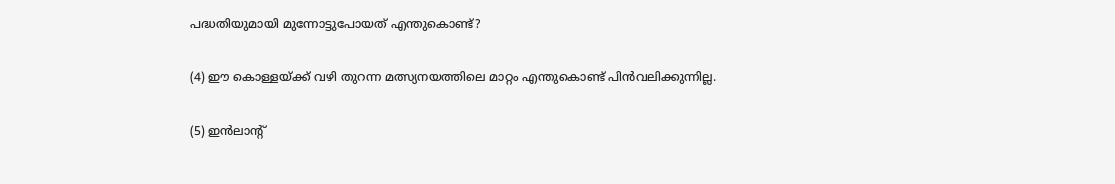പദ്ധതിയുമായി മുന്നോട്ടുപോയത് എന്തുകൊണ്ട്?

(4) ഈ കൊള്ളയ്ക്ക് വഴി തുറന്ന മത്സ്യനയത്തിലെ മാറ്റം എന്തുകൊണ്ട് പിൻവലിക്കുന്നില്ല.

(5) ഇൻലാന്റ്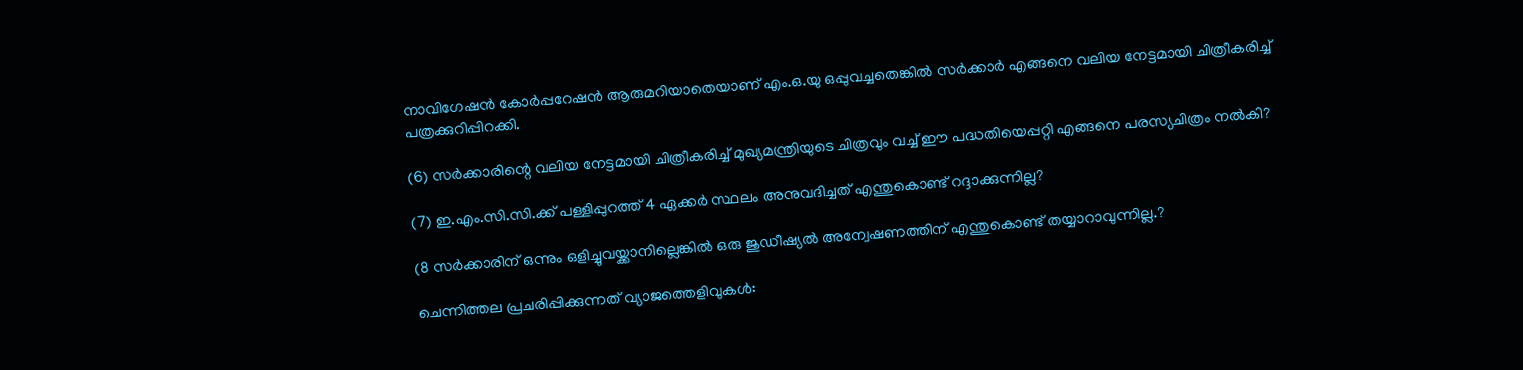നാവിഗേഷൻ കോർപ്പറേഷൻ ആരുമറിയാതെയാണ് എം.ഒ.യു ഒപ്പുവച്ചതെങ്കിൽ സർക്കാർ എങ്ങനെ വലിയ നേട്ടമായി ചിത്രീകരിച്ച് പത്രക്കുറിപ്പിറക്കി.

(6) സർക്കാരിന്റെ വലിയ നേട്ടമായി ചിത്രീകരിച്ച് മുഖ്യമന്ത്രിയുടെ ചിത്രവും വച്ച് ഈ പദ്ധതിയെപ്പറ്റി എങ്ങനെ പരസ്യചിത്രം നൽകി?

(7) ഇ.എം.സി.സി.ക്ക് പള്ളിപ്പുറത്ത് 4 ഏക്കർ സ്ഥലം അനുവദിച്ചത് എന്തുകൊണ്ട് റദ്ദാക്കുന്നില്ല?

(8 സർക്കാരിന് ഒന്നും ഒളിച്ചുവയ്ക്കാനില്ലെങ്കിൽ ഒരു ജുഡീഷ്യൽ അന്വേഷണത്തിന് എന്തുകൊണ്ട് തയ്യാറാവുന്നില്ല.?

ചെന്നിത്തല പ്രചരിപ്പിക്കുന്നത് വ്യാജത്തെളിവുകൾ: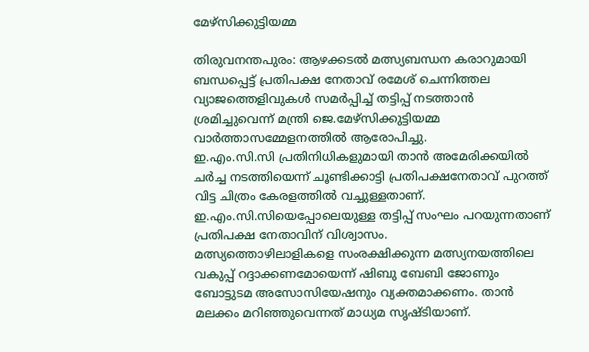മേഴ്സിക്കുട്ടിയമ്മ

തിരുവനന്തപുരം: ആഴക്കടൽ മത്സ്യബന്ധന കരാറുമായി ബന്ധപ്പെട്ട് പ്രതിപക്ഷ നേതാവ് രമേശ് ചെന്നിത്തല വ്യാജത്തെളിവുകൾ സമർപ്പിച്ച് തട്ടിപ്പ് നടത്താൻ ശ്രമിച്ചുവെന്ന് മന്ത്രി ജെ.മേഴ്സിക്കുട്ടിയമ്മ വാർത്താസമ്മേളനത്തിൽ ആരോപിച്ചു.
ഇ.എം.സി.സി പ്രതിനിധികളുമായി താൻ അമേരിക്കയിൽ ചർച്ച നടത്തിയെന്ന് ചൂണ്ടിക്കാട്ടി പ്രതിപക്ഷനേതാവ് പുറത്ത് വിട്ട ചിത്രം കേരളത്തിൽ വച്ചുള്ളതാണ്. ഇ.എം.സി.സിയെപ്പോലെയുള്ള തട്ടിപ്പ് സംഘം പറയുന്നതാണ് പ്രതിപക്ഷ നേതാവിന് വിശ്വാസം.
മത്സ്യത്തൊഴിലാളികളെ സംരക്ഷിക്കുന്ന മത്സ്യനയത്തിലെ വകുപ്പ് റദ്ദാക്കണമോയെന്ന് ഷിബു ബേബി ജോണും ബോട്ടുടമ അസോസിയേഷനും വ്യക്തമാക്കണം. താൻ മലക്കം മറിഞ്ഞുവെന്നത് മാധ്യമ സൃഷ്ടിയാണ്.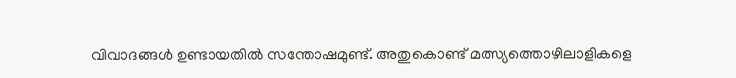വിവാദങ്ങൾ ഉണ്ടായതിൽ സന്തോഷമുണ്ട്. അതുകൊണ്ട് മത്സ്യത്തൊഴിലാളികളെ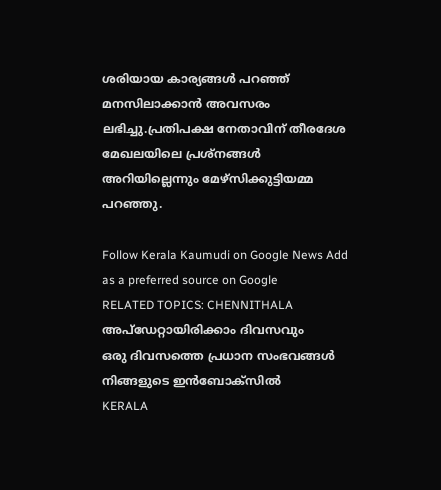ശരിയായ കാര്യങ്ങൾ പറഞ്ഞ് മനസിലാക്കാൻ അവസരം ലഭിച്ചു.പ്രതിപക്ഷ നേതാവിന് തീരദേശ മേഖലയിലെ പ്രശ്നങ്ങൾ അറിയില്ലെന്നും മേഴ്സിക്കുട്ടിയമ്മ പറഞ്ഞു.

Follow Kerala Kaumudi on Google News Add as a preferred source on Google
RELATED TOPICS: CHENNITHALA
അപ്ഡേറ്റായിരിക്കാം ദിവസവും
ഒരു ദിവസത്തെ പ്രധാന സംഭവങ്ങൾ നിങ്ങളുടെ ഇൻബോക്സിൽ
KERALA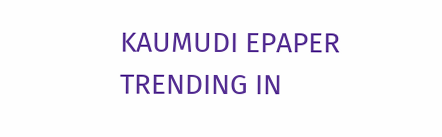KAUMUDI EPAPER
TRENDING IN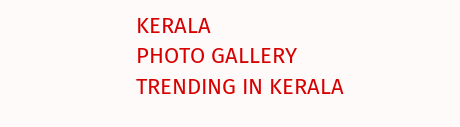KERALA
PHOTO GALLERY
TRENDING IN KERALA